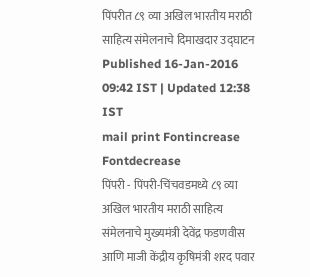पिंपरीत ८९ व्या अखिल भारतीय मराठी साहित्य संमेलनाचे दिमाखदार उद्घाटन
Published 16-Jan-2016 09:42 IST | Updated 12:38 IST
mail print Fontincrease Fontdecrease
पिंपरी - पिंपरी-चिंचवडमध्ये ८९ व्या अखिल भारतीय मराठी साहित्य संमेलनाचे मुख्यमंत्री देवेंद्र फडणवीस आणि माजी केंद्रीय कृषिमंत्री शरद पवार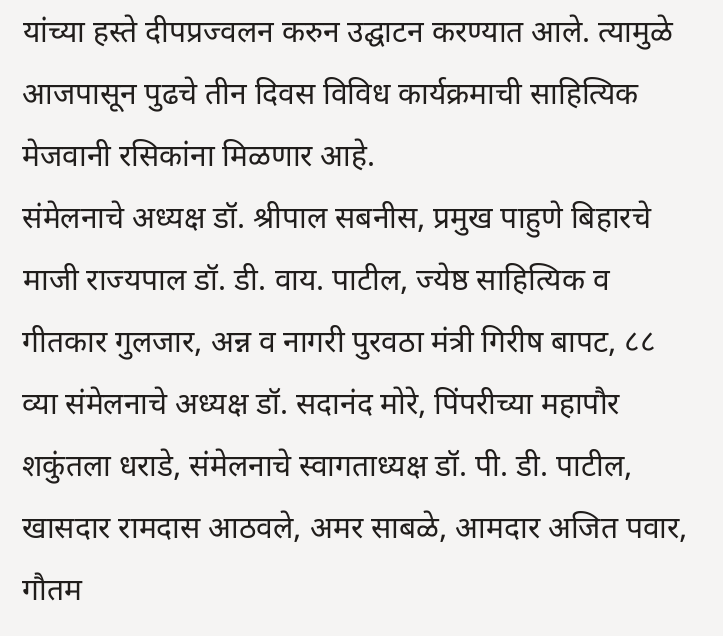यांच्या हस्ते दीपप्रज्वलन करुन उद्घाटन करण्यात आले. त्यामुळे आजपासून पुढचे तीन दिवस विविध कार्यक्रमाची साहित्यिक मेजवानी रसिकांना मिळणार आहे.
संमेलनाचे अध्यक्ष डॉ. श्रीपाल सबनीस, प्रमुख पाहुणे बिहारचे माजी राज्यपाल डॉ. डी. वाय. पाटील, ज्येष्ठ साहित्यिक व गीतकार गुलजार, अन्न व नागरी पुरवठा मंत्री गिरीष बापट, ८८ व्या संमेलनाचे अध्यक्ष डॉ. सदानंद मोरे, पिंपरीच्या महापौर शकुंतला धराडे, संमेलनाचे स्वागताध्यक्ष डॉ. पी. डी. पाटील, खासदार रामदास आठवले, अमर साबळे, आमदार अजित पवार, गौतम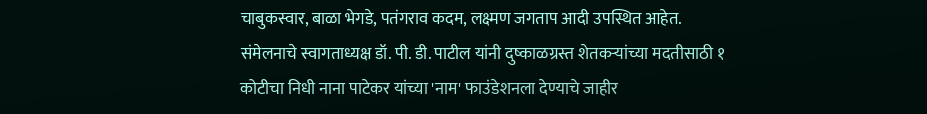चाबुकस्वार, बाळा भेगडे, पतंगराव कदम, लक्ष्मण जगताप आदी उपस्थित आहेत. संमेलनाचे स्वागताध्यक्ष डॉ. पी. डी. पाटील यांनी दुष्काळग्रस्त शेतकऱ्यांच्या मदतीसाठी १ कोटीचा निधी नाना पाटेकर यांच्या 'नाम' फाउंडेशनला देण्याचे जाहीर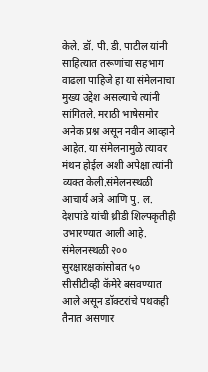केले. डॉ. पी. डी. पाटील यांनी साहित्यात तरूणांचा सहभाग वाढला पाहिजे हा या संमेलनाचा मुख्य उद्देश असल्याचे त्यांनी सांगितले. मराठी भाषेसमोर अनेक प्रश्न असून नवीन आव्हाने आहेत. या संमेलनामुळे त्यावर मंथन होईल अशी अपेक्षा त्यांनी व्यक्त केली.संमेलनस्थळी आचार्य अत्रे आणि पु. ल. देशपांडे यांची थ्रीडी शिल्पकृतीही उभारण्यात आली आहे. संमेलनस्थळी २०० सुरक्षारक्षकांसोबत ५० सीसीटीव्ही कॅमेरे बसवण्यात आले असून डॉक्टरांचे पथकही तैनात असणार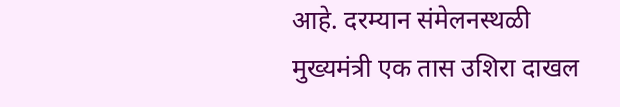आहे. दरम्यान संमेलनस्थळी मुख्यमंत्री एक तास उशिरा दाखल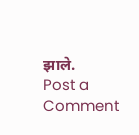झाले.
Post a Comment